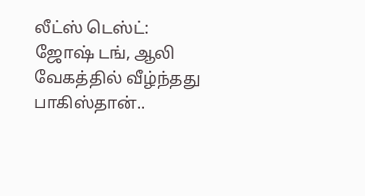லீட்ஸ் டெஸ்ட்: ஜோஷ் டங், ஆலி வேகத்தில் வீழ்ந்தது பாகிஸ்தான்..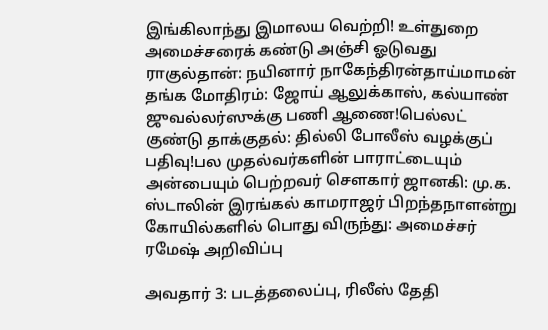இங்கிலாந்து இமாலய வெற்றி! உள்துறை அமைச்சரைக் கண்டு அஞ்சி ஓடுவது ராகுல்தான்: நயினார் நாகேந்திரன்தாய்மாமன் தங்க மோதிரம்: ஜோய் ஆலுக்காஸ், கல்யாண் ஜுவல்லர்ஸுக்கு பணி ஆணை!பெல்லட் குண்டு தாக்குதல்: தில்லி போலீஸ் வழக்குப் பதிவு!பல முதல்வர்களின் பாராட்டையும் அன்பையும் பெற்றவர் சௌகார் ஜானகி: மு.க. ஸ்டாலின் இரங்கல் காமராஜர் பிறந்தநாளன்று கோயில்களில் பொது விருந்து: அமைச்சர் ரமேஷ் அறிவிப்பு

அவதார் 3: படத்தலைப்பு, ரிலீஸ் தேதி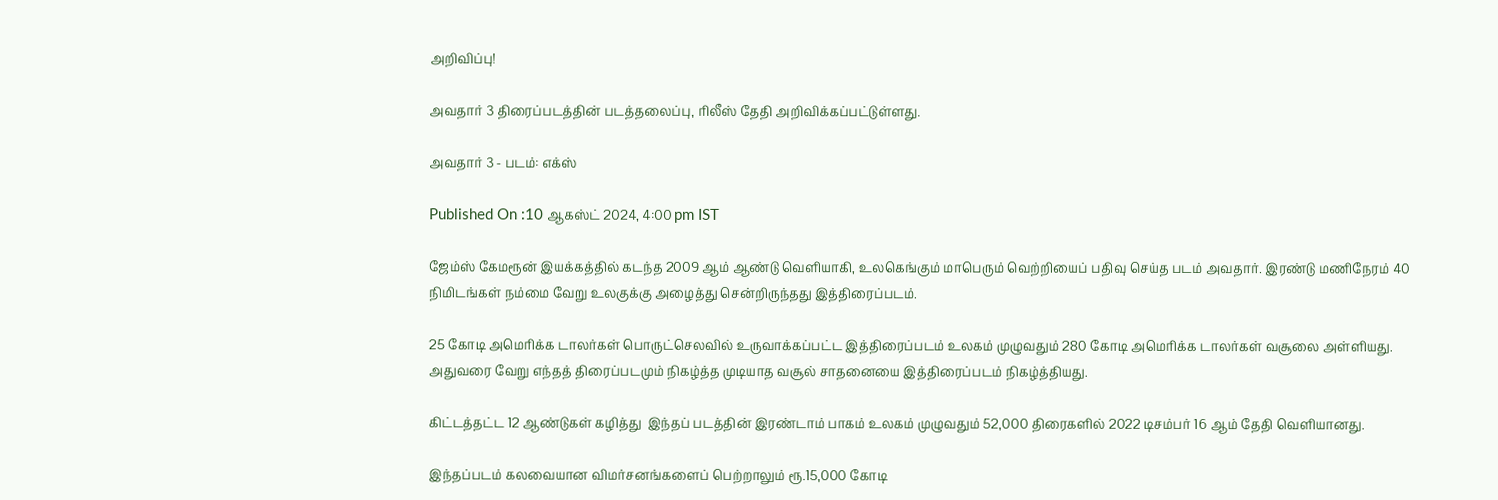அறிவிப்பு!

அவதார் 3 திரைப்படத்தின் படத்தலைப்பு, ரிலீஸ் தேதி அறிவிக்கப்பட்டுள்ளது.

அவதார் 3 - படம்: எக்ஸ்

Published On :10 ஆகஸ்ட் 2024, 4:00 pm IST

ஜேம்ஸ் கேமரூன் இயக்கத்தில் கடந்த 2009 ஆம் ஆண்டு வெளியாகி, உலகெங்கும் மாபெரும் வெற்றியைப் பதிவு செய்த படம் அவதார். இரண்டு மணிநேரம் 40 நிமிடங்கள் நம்மை வேறு உலகுக்கு அழைத்து சென்றிருந்தது இத்திரைப்படம்.

25 கோடி அமெரிக்க டாலர்கள் பொருட்செலவில் உருவாக்கப்பட்ட இத்திரைப்படம் உலகம் முழுவதும் 280 கோடி அமெரிக்க டாலர்கள் வசூலை அள்ளியது. அதுவரை வேறு எந்தத் திரைப்படமும் நிகழ்த்த முடியாத வசூல் சாதனையை இத்திரைப்படம் நிகழ்த்தியது.

கிட்டத்தட்ட 12 ஆண்டுகள் கழித்து  இந்தப் படத்தின் இரண்டாம் பாகம் உலகம் முழுவதும் 52,000 திரைகளில் 2022 டிசம்பர் 16 ஆம் தேதி வெளியானது.

இந்தப்படம் கலவையான விமர்சனங்களைப் பெற்றாலும் ரூ.15,000 கோடி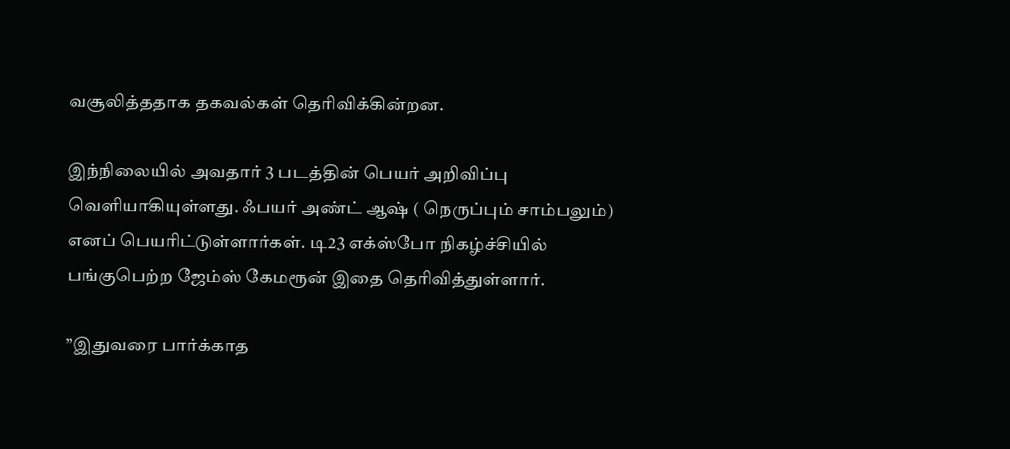வசூலித்ததாக தகவல்கள் தெரிவிக்கின்றன.

இந்நிலையில் அவதார் 3 படத்தின் பெயர் அறிவிப்பு வெளியாகியுள்ளது. ஃபயர் அண்ட் ஆஷ் ( நெருப்பும் சாம்பலும்) எனப் பெயரிட்டுள்ளார்கள். டி23 எக்ஸ்போ நிகழ்ச்சியில் பங்குபெற்ற ஜேம்ஸ் கேமரூன் இதை தெரிவித்துள்ளார்.

”இதுவரை பார்க்காத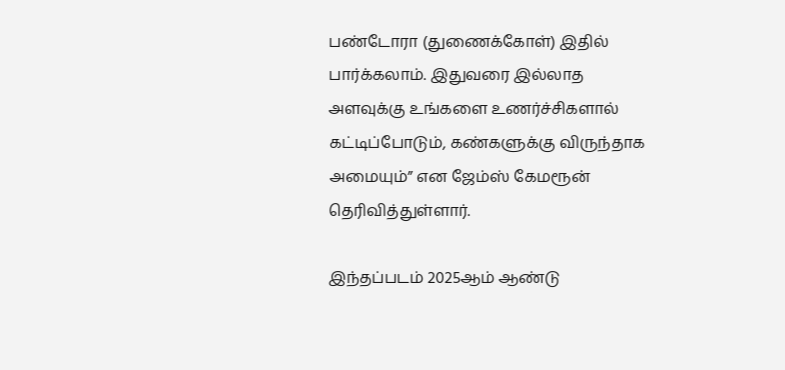பண்டோரா (துணைக்கோள்) இதில் பார்க்கலாம். இதுவரை இல்லாத அளவுக்கு உங்களை உணர்ச்சிகளால் கட்டிப்போடும், கண்களுக்கு விருந்தாக அமையும்” என ஜேம்ஸ் கேமரூன் தெரிவித்துள்ளார்.

இந்தப்படம் 2025ஆம் ஆண்டு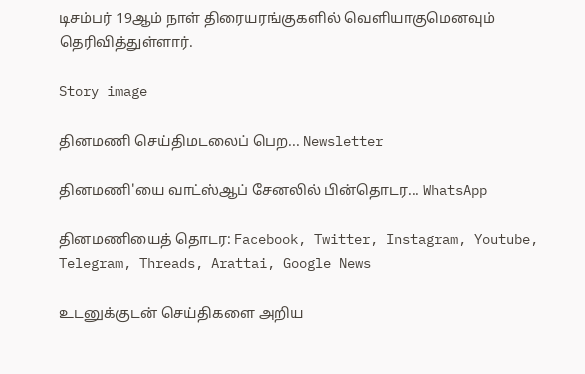டிசம்பர் 19ஆம் நாள் திரையரங்குகளில் வெளியாகுமெனவும் தெரிவித்துள்ளார்.

Story image

தினமணி செய்திமடலைப் பெற... Newsletter

தினமணி'யை வாட்ஸ்ஆப் சேனலில் பின்தொடர... WhatsApp

தினமணியைத் தொடர: Facebook, Twitter, Instagram, Youtube, Telegram, Threads, Arattai, Google News

உடனுக்குடன் செய்திகளை அறிய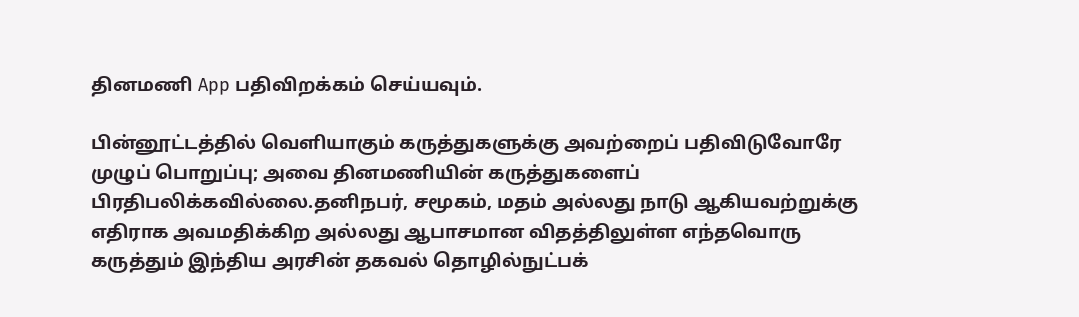தினமணி App பதிவிறக்கம் செய்யவும்.

பின்னூட்டத்தில் வெளியாகும் கருத்துகளுக்கு அவற்றைப் பதிவிடுவோரே முழுப் பொறுப்பு; அவை தினமணியின் கருத்துகளைப் பிரதிபலிக்கவில்லை.தனிநபர், சமூகம், மதம் அல்லது நாடு ஆகியவற்றுக்கு எதிராக அவமதிக்கிற அல்லது ஆபாசமான விதத்திலுள்ள எந்தவொரு கருத்தும் இந்திய அரசின் தகவல் தொழில்நுட்பக்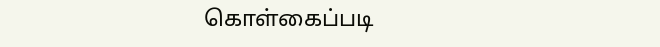கொள்கைப்படி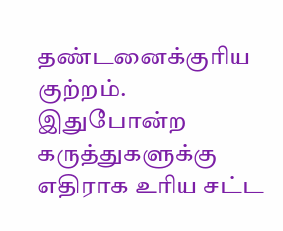தண்டனைக்குரிய குற்றம். இதுபோன்ற கருத்துகளுக்கு எதிராக உரிய சட்ட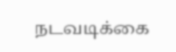நடவடிக்கை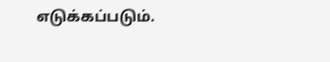எடுக்கப்படும்.